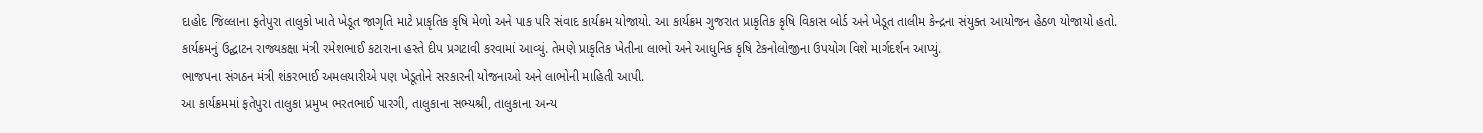દાહોદ જિલ્લાના ફતેપુરા તાલુકો ખાતે ખેડૂત જાગૃતિ માટે પ્રાકૃતિક કૃષિ મેળો અને પાક પરિ સંવાદ કાર્યક્રમ યોજાયો. આ કાર્યક્રમ ગુજરાત પ્રાકૃતિક કૃષિ વિકાસ બોર્ડ અને ખેડૂત તાલીમ કેન્દ્રના સંયુક્ત આયોજન હેઠળ યોજાયો હતો.
કાર્યક્રમનું ઉદ્ઘાટન રાજ્યકક્ષા મંત્રી રમેશભાઈ કટારાના હસ્તે દીપ પ્રગટાવી કરવામાં આવ્યું. તેમણે પ્રાકૃતિક ખેતીના લાભો અને આધુનિક કૃષિ ટેકનોલોજીના ઉપયોગ વિશે માર્ગદર્શન આપ્યું.
ભાજપના સંગઠન મંત્રી શંકરભાઈ અમલયારીએ પણ ખેડૂતોને સરકારની યોજનાઓ અને લાભોની માહિતી આપી.
આ કાર્યક્રમમાં ફતેપુરા તાલુકા પ્રમુખ ભરતભાઈ પારગી, તાલુકાના સભ્યશ્રી, તાલુકાના અન્ય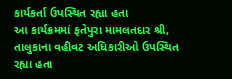કાર્યકર્તા ઉપસ્થિત રહ્યા હતા
આ કાર્યક્રમમાં ફતેપુરા મામલતદાર શ્રી, તાલુકાના વહીવટ અધિકારીઓ ઉપસ્થિત રહ્યા હતા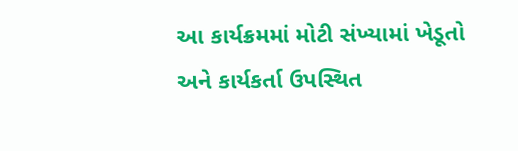આ કાર્યક્રમમાં મોટી સંખ્યામાં ખેડૂતો અને કાર્યકર્તા ઉપસ્થિત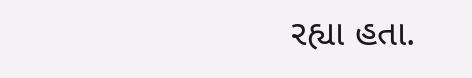રહ્યા હતા.